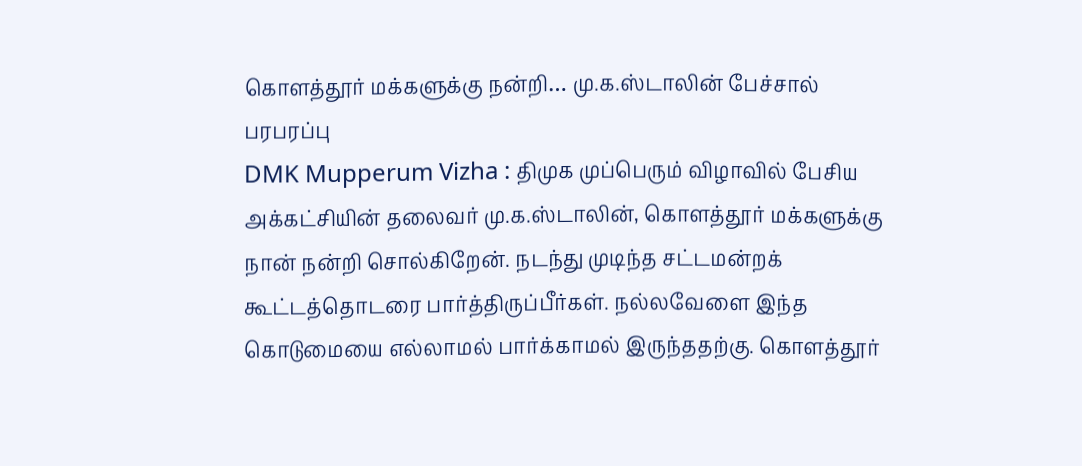கொளத்தூர் மக்களுக்கு நன்றி… மு.க.ஸ்டாலின் பேச்சால் பரபரப்பு
DMK Mupperum Vizha : திமுக முப்பெரும் விழாவில் பேசிய அக்கட்சியின் தலைவர் மு.க.ஸ்டாலின், கொளத்தூர் மக்களுக்கு நான் நன்றி சொல்கிறேன். நடந்து முடிந்த சட்டமன்றக் கூட்டத்தொடரை பார்த்திருப்பீர்கள். நல்லவேளை இந்த கொடுமையை எல்லாமல் பார்க்காமல் இருந்ததற்கு. கொளத்தூர்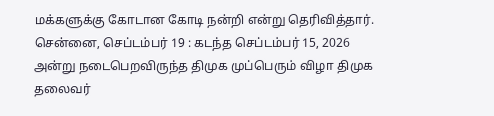மக்களுக்கு கோடான கோடி நன்றி என்று தெரிவித்தார்.
சென்னை, செப்டம்பர் 19 : கடந்த செப்டம்பர் 15, 2026 அன்று நடைபெறவிருந்த திமுக முப்பெரும் விழா திமுக தலைவர்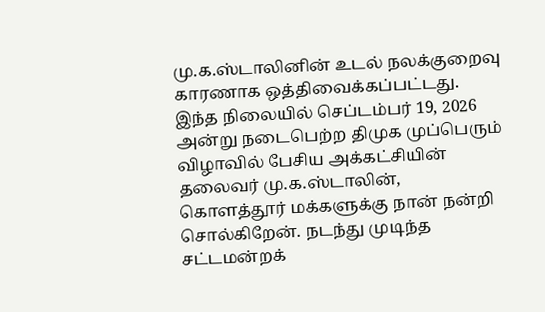மு.க.ஸ்டாலினின் உடல் நலக்குறைவு காரணாக ஒத்திவைக்கப்பட்டது. இந்த நிலையில் செப்டம்பர் 19, 2026 அன்று நடைபெற்ற திமுக முப்பெரும் விழாவில் பேசிய அக்கட்சியின் தலைவர் மு.க.ஸ்டாலின், கொளத்தூர் மக்களுக்கு நான் நன்றி சொல்கிறேன். நடந்து முடிந்த சட்டமன்றக்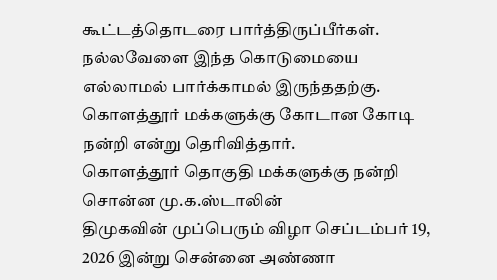கூட்டத்தொடரை பார்த்திருப்பீர்கள். நல்லவேளை இந்த கொடுமையை எல்லாமல் பார்க்காமல் இருந்ததற்கு. கொளத்தூர் மக்களுக்கு கோடான கோடி நன்றி என்று தெரிவித்தார்.
கொளத்தூர் தொகுதி மக்களுக்கு நன்றி சொன்ன மு.க.ஸ்டாலின்
திமுகவின் முப்பெரும் விழா செப்டம்பர் 19, 2026 இன்று சென்னை அண்ணா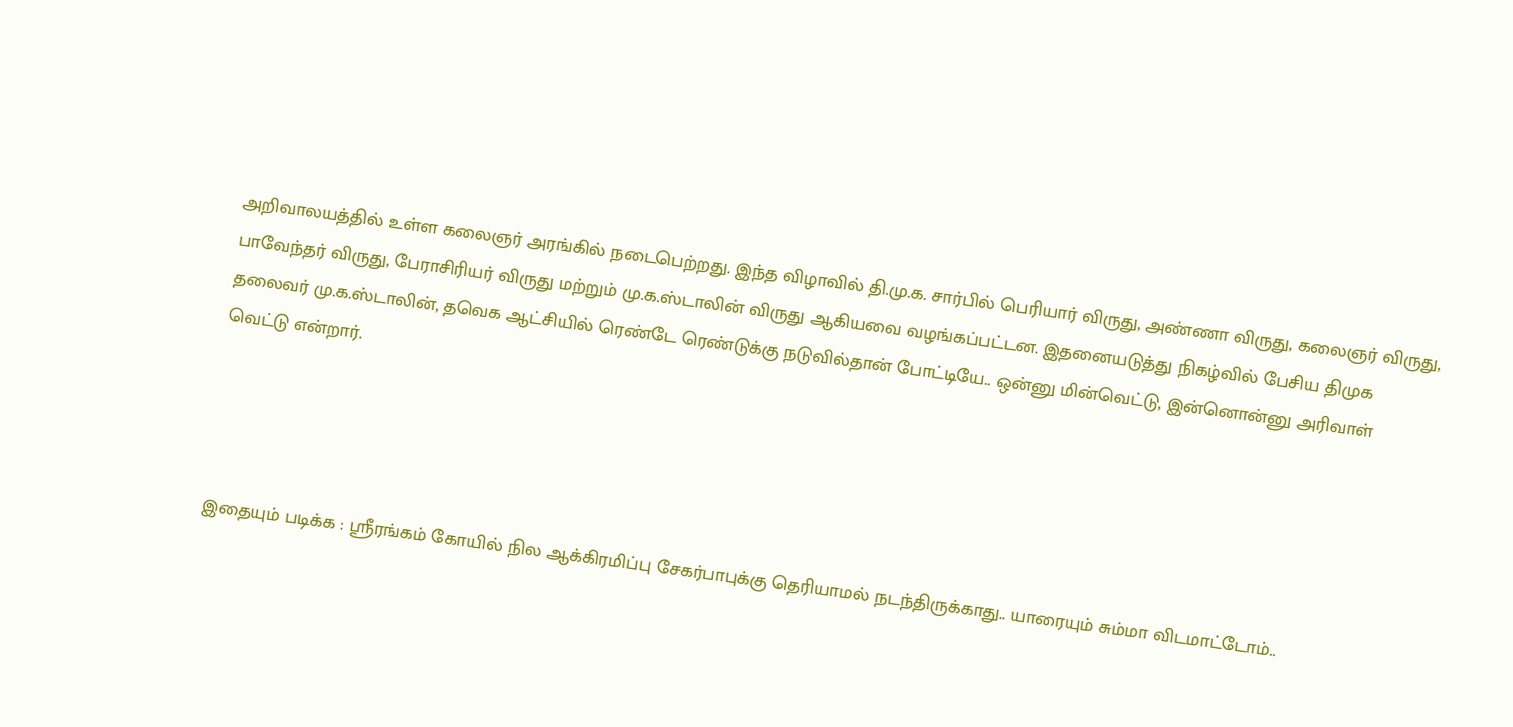அறிவாலயத்தில் உள்ள கலைஞர் அரங்கில் நடைபெற்றது. இந்த விழாவில் தி.மு.க. சார்பில் பெரியார் விருது, அண்ணா விருது, கலைஞர் விருது, பாவேந்தர் விருது, பேராசிரியர் விருது மற்றும் மு.க.ஸ்டாலின் விருது ஆகியவை வழங்கப்பட்டன. இதனையடுத்து நிகழ்வில் பேசிய திமுக தலைவர் மு.க.ஸ்டாலின், தவெக ஆட்சியில் ரெண்டே ரெண்டுக்கு நடுவில்தான் போட்டியே.. ஒன்னு மின்வெட்டு, இன்னொன்னு அரிவாள் வெட்டு என்றார்.




இதையும் படிக்க : ஸ்ரீரங்கம் கோயில் நில ஆக்கிரமிப்பு சேகர்பாபுக்கு தெரியாமல் நடந்திருக்காது.. யாரையும் சும்மா விடமாட்டோம்..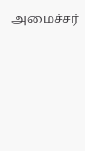அமைச்சர்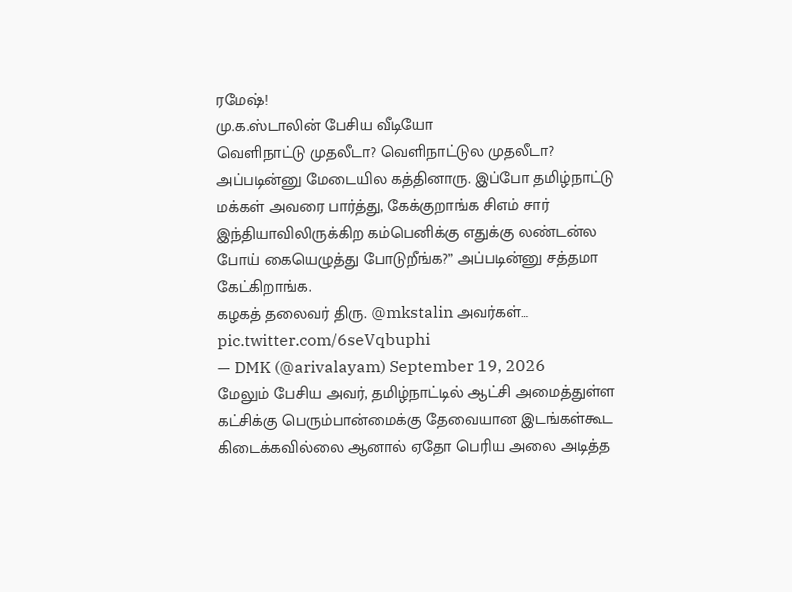ரமேஷ்!
மு.க.ஸ்டாலின் பேசிய வீடியோ
வெளிநாட்டு முதலீடா? வெளிநாட்டுல முதலீடா? அப்படின்னு மேடையில கத்தினாரு. இப்போ தமிழ்நாட்டு மக்கள் அவரை பார்த்து, கேக்குறாங்க சிஎம் சார் இந்தியாவிலிருக்கிற கம்பெனிக்கு எதுக்கு லண்டன்ல போய் கையெழுத்து போடுறீங்க?” அப்படின்னு சத்தமா கேட்கிறாங்க.
கழகத் தலைவர் திரு. @mkstalin அவர்கள்… pic.twitter.com/6seVqbuphi
— DMK (@arivalayam) September 19, 2026
மேலும் பேசிய அவர், தமிழ்நாட்டில் ஆட்சி அமைத்துள்ள கட்சிக்கு பெரும்பான்மைக்கு தேவையான இடங்கள்கூட கிடைக்கவில்லை ஆனால் ஏதோ பெரிய அலை அடித்த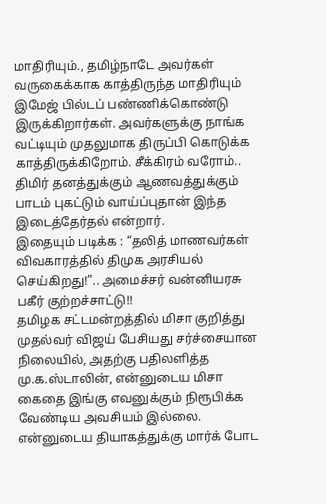மாதிரியும்., தமிழ்நாடே அவர்கள் வருகைக்காக காத்திருந்த மாதிரியும் இமேஜ் பில்டப் பண்ணிக்கொண்டு இருக்கிறார்கள். அவர்களுக்கு நாங்க வட்டியும் முதலுமாக திருப்பி கொடுக்க காத்திருக்கிறோம். சீக்கிரம் வரோம்.. திமிர் தனத்துக்கும் ஆணவத்துக்கும் பாடம் புகட்டும் வாய்ப்புதான் இந்த இடைத்தேர்தல் என்றார்.
இதையும் படிக்க : “தலித் மாணவர்கள் விவகாரத்தில் திமுக அரசியல் செய்கிறது!”.. அமைச்சர் வன்னியரசு பகீர் குற்றச்சாட்டு!!
தமிழக சட்டமன்றத்தில் மிசா குறித்து முதல்வர் விஜய் பேசியது சர்ச்சையான நிலையில், அதற்கு பதிலளித்த மு.க.ஸ்டாலின், என்னுடைய மிசா கைதை இங்கு எவனுக்கும் நிரூபிக்க வேண்டிய அவசியம் இல்லை. என்னுடைய தியாகத்துக்கு மார்க் போட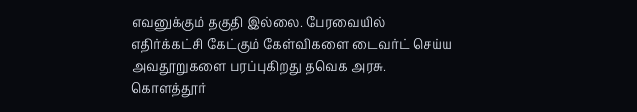எவனுக்கும் தகுதி இல்லை. பேரவையில் எதிர்க்கட்சி கேட்கும் கேள்விகளை டைவர்ட் செய்ய அவதூறுகளை பரப்புகிறது தவெக அரசு. கொளத்தூர்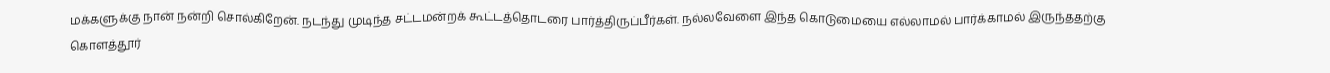மக்களுக்கு நான் நன்றி சொல்கிறேன். நடந்து முடிந்த சட்டமன்றக் கூட்டத்தொடரை பார்த்திருப்பீர்கள். நல்லவேளை இந்த கொடுமையை எல்லாமல் பார்க்காமல் இருந்ததற்கு கொளத்தூர்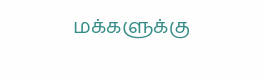மக்களுக்கு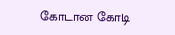கோடான கோடி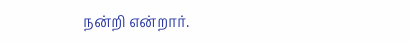நன்றி என்றார்.